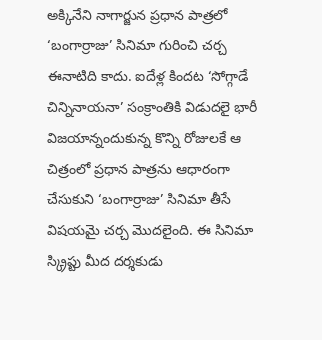అక్కినేని నాగార్జున ప్రధాన పాత్రలో ‘బంగార్రాజు’ సినిమా గురించి చర్చ ఈనాటిది కాదు. ఐదేళ్ల కిందట ‘సోగ్గాడే చిన్నినాయనా’ సంక్రాంతికి విడుదలై భారీ విజయాన్నందుకున్న కొన్ని రోజులకే ఆ చిత్రంలో ప్రధాన పాత్రను ఆధారంగా చేసుకుని ‘బంగార్రాజు’ సినిమా తీసే విషయమై చర్చ మొదలైంది. ఈ సినిమా స్క్రిప్టు మీద దర్శకుడు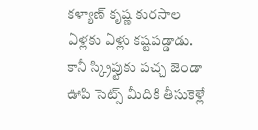కళ్యాణ్ కృష్ణ కురసాల ఏళ్లకు ఏళ్లు కష్టపడ్డాడు. కానీ స్క్రిప్టుకు పచ్చ జెండా ఊపి సెట్స్ మీదికి తీసుకెళ్లే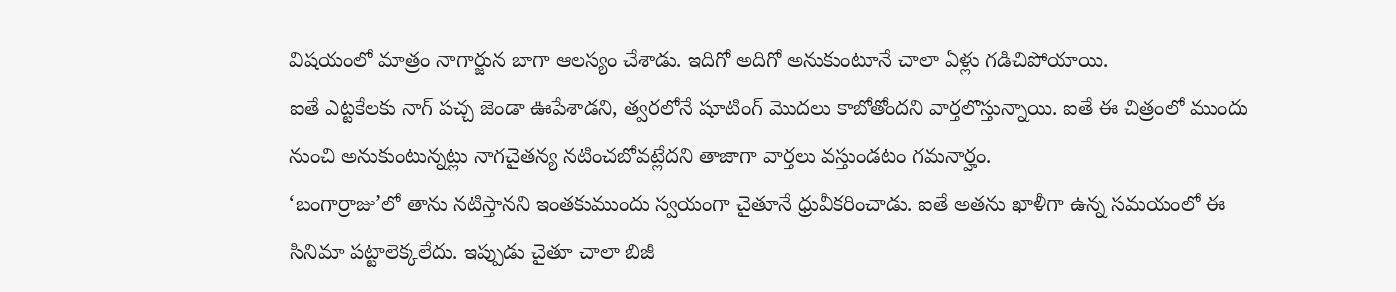విషయంలో మాత్రం నాగార్జున బాగా ఆలస్యం చేశాడు. ఇదిగో అదిగో అనుకుంటూనే చాలా ఏళ్లు గడిచిపోయాయి.
ఐతే ఎట్టకేలకు నాగ్ పచ్చ జెండా ఊపేశాడని, త్వరలోనే షూటింగ్ మొదలు కాబోతోందని వార్తలొస్తున్నాయి. ఐతే ఈ చిత్రంలో ముందు నుంచి అనుకుంటున్నట్లు నాగచైతన్య నటించబోవట్లేదని తాజాగా వార్తలు వస్తుండటం గమనార్హం.
‘బంగార్రాజు’లో తాను నటిస్తానని ఇంతకుముందు స్వయంగా చైతూనే ధ్రువీకరించాడు. ఐతే అతను ఖాళీగా ఉన్న సమయంలో ఈ సినిమా పట్టాలెక్కలేదు. ఇప్పుడు చైతూ చాలా బిజీ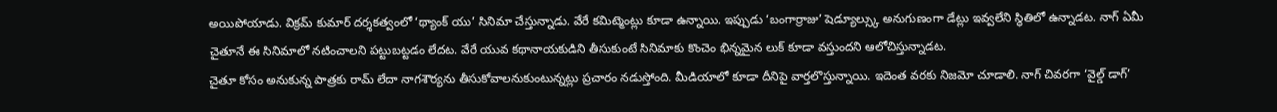అయిపోయాడు. విక్రమ్ కుమార్ దర్శకత్వంలో ‘థ్యాంక్ యు’ సినిమా చేస్తున్నాడు. వేరే కమిట్మెంట్లు కూడా ఉన్నాయి. ఇప్పుడు ‘బంగార్రాజు’ షెడ్యూల్స్కు అనుగుణంగా డేట్లు ఇవ్వలేని స్థితిలో ఉన్నాడట. నాగ్ ఏమీ చైతూనే ఈ సినిమాలో నటించాలని పట్టుబట్టడం లేదట. వేరే యువ కథానాయకుడిని తీసుకుంటే సినిమాకు కొంచెం భిన్నమైన లుక్ కూడా వస్తుందని ఆలోచిస్తున్నాడట.
చైతూ కోసం అనుకున్న పాత్రకు రామ్ లేదా నాగశౌర్యను తీసుకోవాలనుకుంటున్నట్లు ప్రచారం నడుస్తోంది. మీడియాలో కూడా దీనిపై వార్తలొస్తున్నాయి. ఇదెంత వరకు నిజమో చూడాలి. నాగ్ చివరగా ‘వైల్డ్ డాగ్’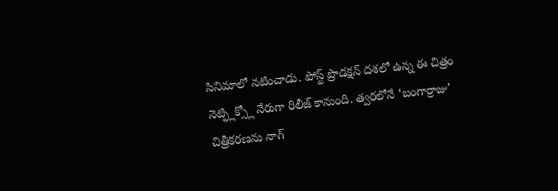సినిమాలో నటించాడు. పోస్ట్ ప్రొడక్షన్ దశలో ఉన్న ఈ చిత్రం నెట్ఫ్లిక్స్లో నేరుగా రిలీజ్ కానుంది. త్వరలోనే ‘బంగార్రాజు’ చిత్రీకరణను నాగ్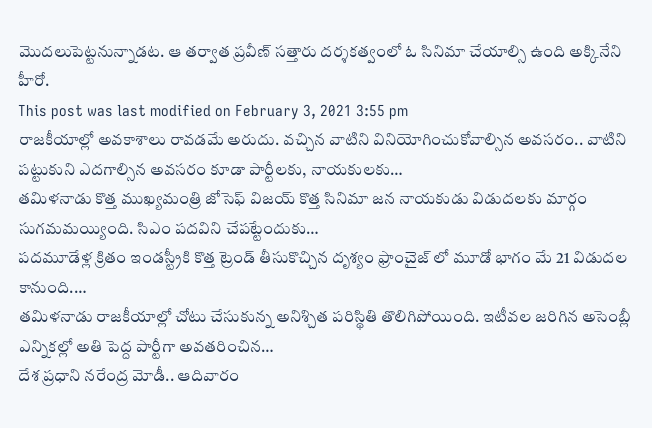మొదలుపెట్టనున్నాడట. ఆ తర్వాత ప్రవీణ్ సత్తారు దర్శకత్వంలో ఓ సినిమా చేయాల్సి ఉంది అక్కినేని హీరో.
This post was last modified on February 3, 2021 3:55 pm
రాజకీయాల్లో అవకాశాలు రావడమే అరుదు. వచ్చిన వాటిని వినియోగించుకోవాల్సిన అవసరం.. వాటిని పట్టుకుని ఎదగాల్సిన అవసరం కూడా పార్టీలకు, నాయకులకు…
తమిళనాడు కొత్త ముఖ్యమంత్రి జోసెఫ్ విజయ్ కొత్త సినిమా జన నాయకుడు విడుదలకు మార్గం సుగమమయ్యింది. సిఎం పదవిని చేపట్టేందుకు…
పదమూడేళ్ల క్రితం ఇండస్ట్రీకి కొత్త ట్రెండ్ తీసుకొచ్చిన దృశ్యం ఫ్రాంచైజ్ లో మూడో భాగం మే 21 విడుదల కానుంది.…
తమిళనాడు రాజకీయాల్లో చోటు చేసుకున్న అనిశ్చిత పరిస్థితి తొలిగిపోయింది. ఇటీవల జరిగిన అసెంబ్లీ ఎన్నికల్లో అతి పెద్ద పార్టీగా అవతరించిన…
దేశ ప్రధాని నరేంద్ర మోడీ.. ఆదివారం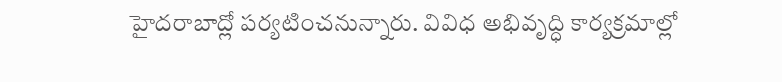హైదరాబాద్లో పర్యటించనున్నారు. వివిధ అభివృద్ధి కార్యక్రమాల్లో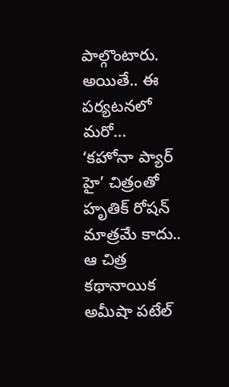పాల్గొంటారు. అయితే.. ఈ పర్యటనలో మరో…
‘కహోనా ప్యార్ హై’ చిత్రంతో హృతిక్ రోషన్ మాత్రమే కాదు.. ఆ చిత్ర కథానాయిక అమీషా పటేల్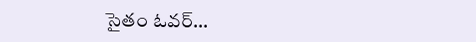సైతం ఓవర్…